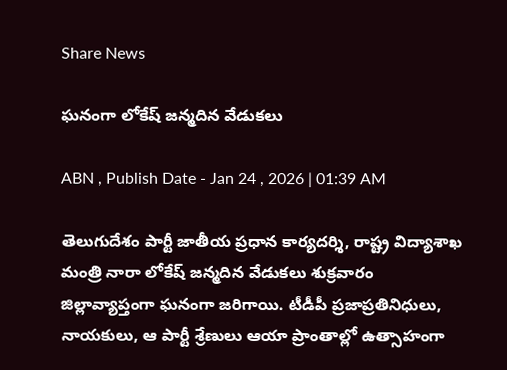Share News

ఘనంగా లోకేష్‌ జన్మదిన వేడుకలు

ABN , Publish Date - Jan 24 , 2026 | 01:39 AM

తెలుగుదేశం పార్టీ జాతీయ ప్రధాన కార్యదర్శి, రాష్ట్ర విద్యాశాఖ మంత్రి నారా లోకేష్‌ జన్మదిన వేడుకలు శుక్రవారం జిల్లావ్యాప్తంగా ఘనంగా జరిగాయి. టీడీపీ ప్రజాప్రతినిధులు, నాయకులు, ఆ పార్టీ శ్రేణులు ఆయా ప్రాంతాల్లో ఉత్సాహంగా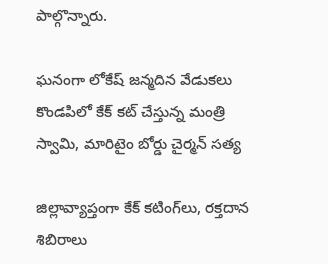పాల్గొన్నారు.

ఘనంగా లోకేష్‌ జన్మదిన వేడుకలు
కొండపిలో కేక్‌ కట్‌ చేస్తున్న మంత్రి స్వామి, మారిటైం బోర్డు చైర్మన్‌ సత్య

జిల్లావ్యాప్తంగా కేక్‌ కటింగ్‌లు, రక్తదాన శిబిరాలు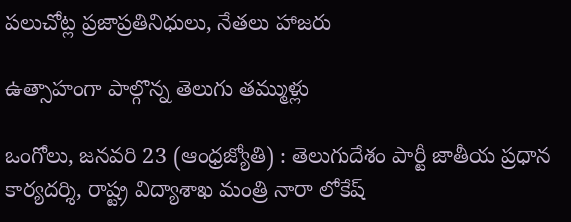పలుచోట్ల ప్రజాప్రతినిధులు, నేతలు హాజరు

ఉత్సాహంగా పాల్గొన్న తెలుగు తమ్ముళ్లు

ఒంగోలు, జనవరి 23 (ఆంధ్రజ్యోతి) : తెలుగుదేశం పార్టీ జాతీయ ప్రధాన కార్యదర్శి, రాష్ట్ర విద్యాశాఖ మంత్రి నారా లోకేష్‌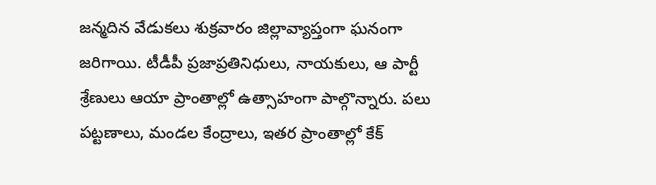జన్మదిన వేడుకలు శుక్రవారం జిల్లావ్యాప్తంగా ఘనంగా జరిగాయి. టీడీపీ ప్రజాప్రతినిధులు, నాయకులు, ఆ పార్టీ శ్రేణులు ఆయా ప్రాంతాల్లో ఉత్సాహంగా పాల్గొన్నారు. పలు పట్టణాలు, మండల కేంద్రాలు, ఇతర ప్రాంతాల్లో కేక్‌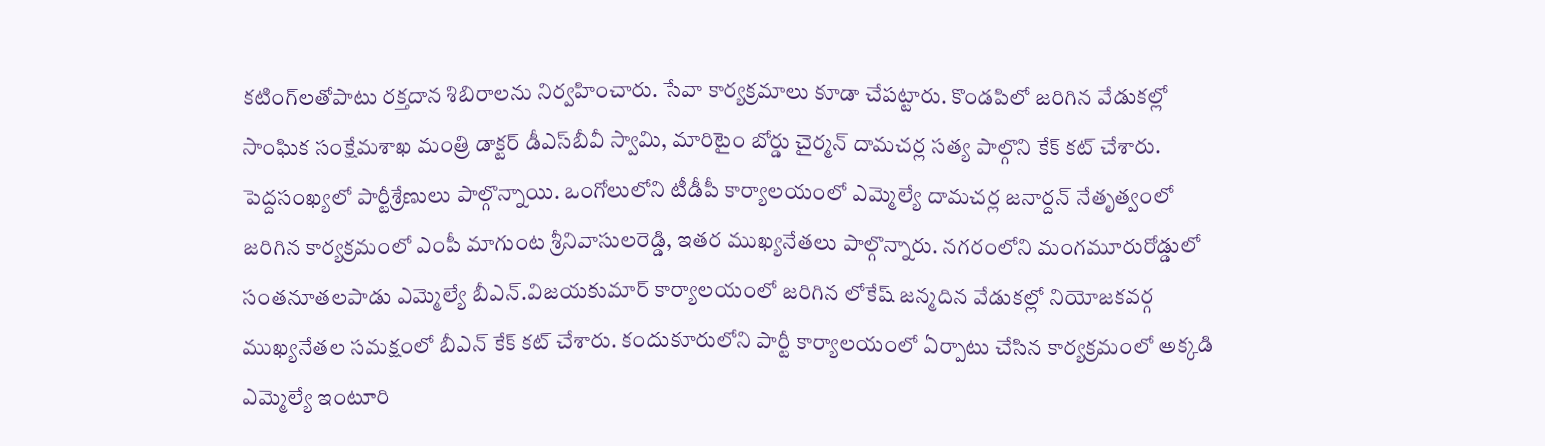కటింగ్‌లతోపాటు రక్తదాన శిబిరాలను నిర్వహించారు. సేవా కార్యక్రమాలు కూడా చేపట్టారు. కొండపిలో జరిగిన వేడుకల్లో సాంఘిక సంక్షేమశాఖ మంత్రి డాక్టర్‌ డీఎస్‌బీవీ స్వామి, మారిటైం బోర్డు చైర్మన్‌ దామచర్ల సత్య పాల్గొని కేక్‌ కట్‌ చేశారు. పెద్దసంఖ్యలో పార్టీశ్రేణులు పాల్గొన్నాయి. ఒంగోలులోని టీడీపీ కార్యాలయంలో ఎమ్మెల్యే దామచర్ల జనార్దన్‌ నేతృత్వంలో జరిగిన కార్యక్రమంలో ఎంపీ మాగుంట శ్రీనివాసులరెడ్డి, ఇతర ముఖ్యనేతలు పాల్గొన్నారు. నగరంలోని మంగమూరురోడ్డులో సంతనూతలపాడు ఎమ్మెల్యే బీఎన్‌.విజయకుమార్‌ కార్యాలయంలో జరిగిన లోకేష్‌ జన్మదిన వేడుకల్లో నియోజకవర్గ ముఖ్యనేతల సమక్షంలో బీఎన్‌ కేక్‌ కట్‌ చేశారు. కందుకూరులోని పార్టీ కార్యాలయంలో ఏర్పాటు చేసిన కార్యక్రమంలో అక్కడి ఎమ్మెల్యే ఇంటూరి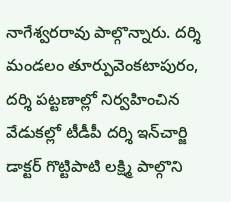నాగేశ్వరరావు పాల్గొన్నారు. దర్శి మండలం తూర్పువెంకటాపురం, దర్శి పట్టణాల్లో నిర్వహించిన వేడుకల్లో టీడీపీ దర్శి ఇన్‌చార్జి డాక్టర్‌ గొట్టిపాటి లక్ష్మి పాల్గొని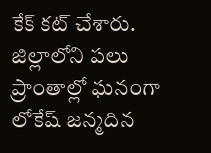కేక్‌ కట్‌ చేశారు. జిల్లాలోని పలు ప్రాంతాల్లో ఘనంగా లోకేష్‌ జన్మదిన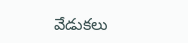వేడుకలు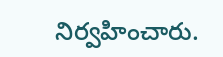నిర్వహించారు.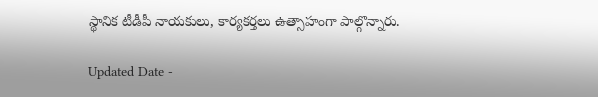స్థానిక టీడీపీ నాయకులు, కార్యకర్తలు ఉత్సాహంగా పాల్గొన్నారు.

Updated Date -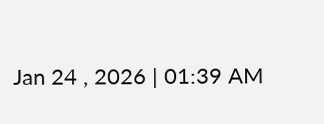Jan 24 , 2026 | 01:39 AM